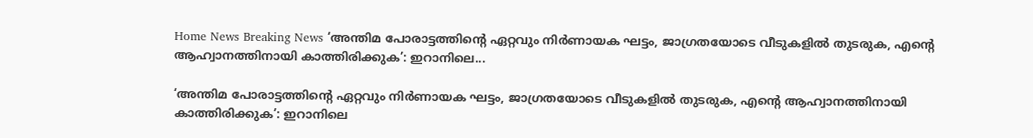Home News Breaking News ‘അന്തിമ പോരാട്ടത്തിന്‍റെ ഏറ്റവും നിർണായക ഘട്ടം, ജാഗ്രതയോടെ വീടുകളിൽ തുടരുക, എന്‍റെ ആഹ്വാനത്തിനായി കാത്തിരിക്കുക’: ഇറാനിലെ...

‘അന്തിമ പോരാട്ടത്തിന്‍റെ ഏറ്റവും നിർണായക ഘട്ടം, ജാഗ്രതയോടെ വീടുകളിൽ തുടരുക, എന്‍റെ ആഹ്വാനത്തിനായി കാത്തിരിക്കുക’: ഇറാനിലെ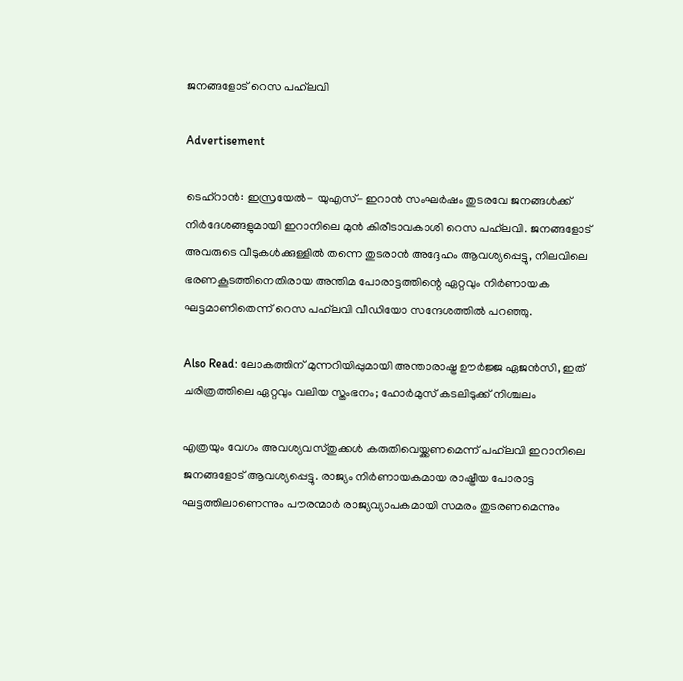ജനങ്ങളോട് റെസ പഹ്‌ലവി

Advertisement

ടെഹ്റാൻ: ഇസ്രയേൽ- യുഎസ്- ഇറാൻ സംഘർഷം തുടരവേ ജനങ്ങൾക്ക് നിർദേശങ്ങളുമായി ഇറാനിലെ മുൻ കിരീടാവകാശി റെസ പഹ്‌ലവി. ജനങ്ങളോട് അവരുടെ വീടുകൾക്കുള്ളിൽ തന്നെ തുടരാൻ അദ്ദേഹം ആവശ്യപ്പെട്ടു, നിലവിലെ ഭരണകൂടത്തിനെതിരായ അന്തിമ പോരാട്ടത്തിന്റെ ഏറ്റവും നിർണായക ഘട്ടമാണിതെന്ന് റെസ പഹ്‌ലവി വീഡിയോ സന്ദേശത്തിൽ പറഞ്ഞു.

Also Read: ലോകത്തിന് മുന്നറിയിപ്പുമായി അന്താരാഷ്ട്ര ഊർജ്ജ ഏജൻസി, ഇത് ചരിത്രത്തിലെ ഏറ്റവും വലിയ സ്തംഭനം; ഹോർമുസ് കടലിടുക്ക് നിശ്ചലം

എത്രയും വേഗം അവശ്യവസ്തുക്കൾ കരുതിവെയ്ക്കണമെന്ന് പഹ്‌ലവി ഇറാനിലെ ജനങ്ങളോട് ആവശ്യപ്പെട്ടു. രാജ്യം നിർണായകമായ രാഷ്ട്രീയ പോരാട്ട ഘട്ടത്തിലാണെന്നും പൗരന്മാർ രാജ്യവ്യാപകമായി സമരം തുടരണമെന്നും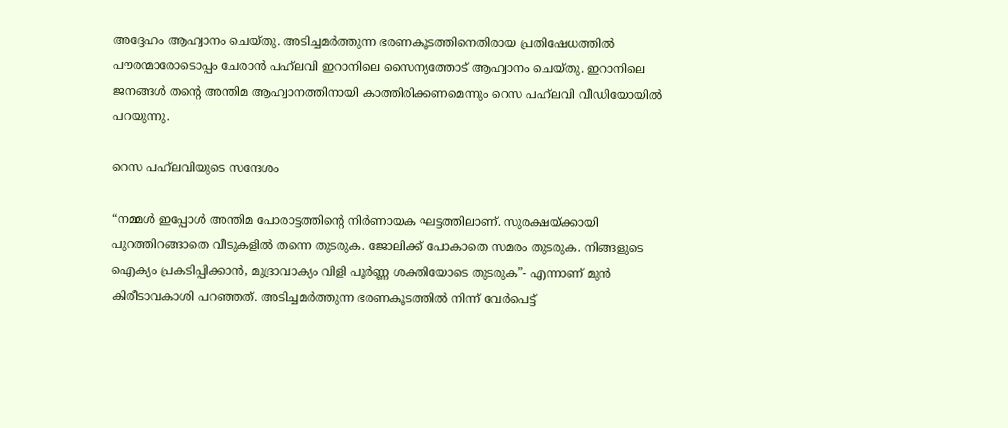അദ്ദേഹം ആഹ്വാനം ചെയ്തു. അടിച്ചമർത്തുന്ന ഭരണകൂടത്തിനെതിരായ പ്രതിഷേധത്തിൽ പൗരന്മാരോടൊപ്പം ചേരാൻ പഹ്‌ലവി ഇറാനിലെ സൈന്യത്തോട് ആഹ്വാനം ചെയ്തു. ഇറാനിലെ ജനങ്ങൾ തന്‍റെ അന്തിമ ആഹ്വാനത്തിനായി കാത്തിരിക്കണമെന്നും റെസ പഹ്‌ലവി വീഡിയോയിൽ പറയുന്നു.

റെസ പഹ്‌ലവിയുടെ സന്ദേശം

“നമ്മൾ ഇപ്പോൾ അന്തിമ പോരാട്ടത്തിന്റെ നിർണായക ഘട്ടത്തിലാണ്. സുരക്ഷയ്ക്കായി പുറത്തിറങ്ങാതെ വീടുകളിൽ തന്നെ തുടരുക. ജോലിക്ക് പോകാതെ സമരം തുടരുക. നിങ്ങളുടെ ഐക്യം പ്രകടിപ്പിക്കാൻ, മുദ്രാവാക്യം വിളി പൂർണ്ണ ശക്തിയോടെ തുടരുക”- എന്നാണ് മുൻ കിരീടാവകാശി പറഞ്ഞത്. അടിച്ചമർത്തുന്ന ഭരണകൂടത്തിൽ നിന്ന് വേർപെട്ട്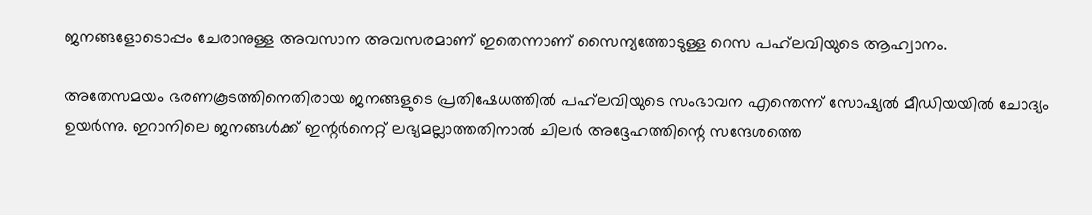ജനങ്ങളോടൊപ്പം ചേരാനുള്ള അവസാന അവസരമാണ് ഇതെന്നാണ് സൈന്യത്തോടുള്ള റെസ പഹ്‍ലവിയുടെ ആഹ്വാനം.

അതേസമയം ഭരണകൂടത്തിനെതിരായ ജനങ്ങളുടെ പ്രതിഷേധത്തിൽ പഹ്‌ലവിയുടെ സംഭാവന എന്തെന്ന് സോഷ്യൽ മീഡിയയിൽ ചോദ്യം ഉയർന്നു. ഇറാനിലെ ജനങ്ങൾക്ക് ഇന്റർനെറ്റ് ലഭ്യമല്ലാത്തതിനാൽ ചിലർ അദ്ദേഹത്തിന്റെ സന്ദേശത്തെ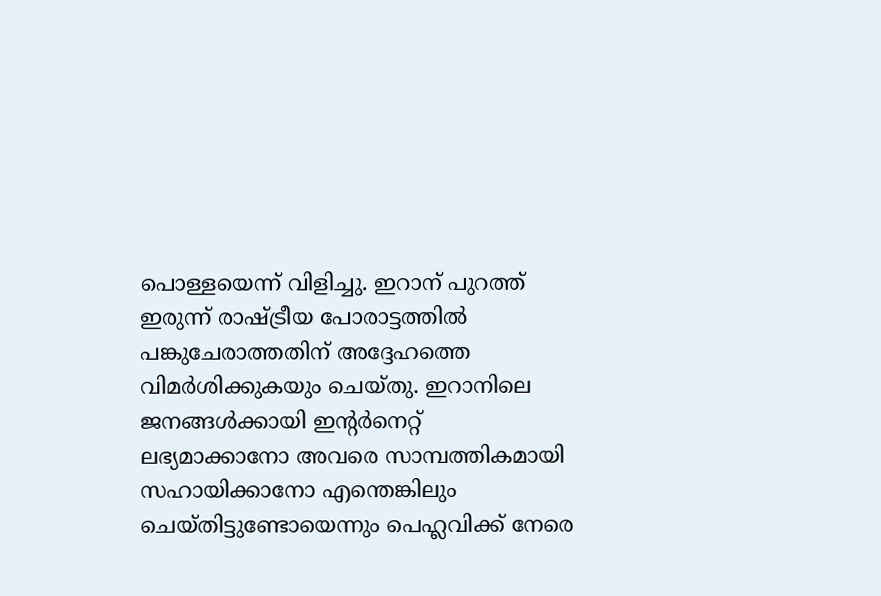പൊള്ളയെന്ന് വിളിച്ചു. ഇറാന് പുറത്ത് ഇരുന്ന് രാഷ്ട്രീയ പോരാട്ടത്തിൽ പങ്കുചേരാത്തതിന് അദ്ദേഹത്തെ വിമർശിക്കുകയും ചെയ്തു. ഇറാനിലെ ജനങ്ങൾക്കായി ഇന്‍റർനെറ്റ് ലഭ്യമാക്കാനോ അവരെ സാമ്പത്തികമായി സഹായിക്കാനോ എന്തെങ്കിലും ചെയ്തിട്ടുണ്ടോയെന്നും പെഹ്ലവിക്ക് നേരെ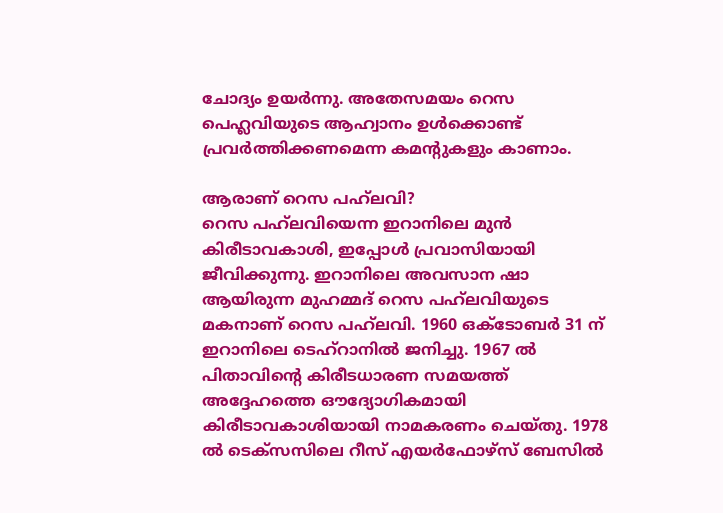ചോദ്യം ഉയർന്നു. അതേസമയം റെസ പെഹ്ലവിയുടെ ആഹ്വാനം ഉൾക്കൊണ്ട് പ്രവർത്തിക്കണമെന്ന കമന്‍റുകളും കാണാം.

ആരാണ് റെസ പഹ്‌ലവി?
റെസ പഹ്‌ലവിയെന്ന ഇറാനിലെ മുൻ കിരീടാവകാശി, ഇപ്പോൾ പ്രവാസിയായി ജീവിക്കുന്നു. ഇറാനിലെ അവസാന ഷാ ആയിരുന്ന മുഹമ്മദ് റെസ പഹ്‌ലവിയുടെ മകനാണ് റെസ പഹ്‌ലവി. 1960 ഒക്ടോബർ 31 ന് ഇറാനിലെ ടെഹ്‌റാനിൽ ജനിച്ചു. 1967 ൽ പിതാവിന്റെ കിരീടധാരണ സമയത്ത് അദ്ദേഹത്തെ ഔദ്യോഗികമായി കിരീടാവകാശിയായി നാമകരണം ചെയ്തു. 1978 ൽ ടെക്സസിലെ റീസ് എയർഫോഴ്സ് ബേസിൽ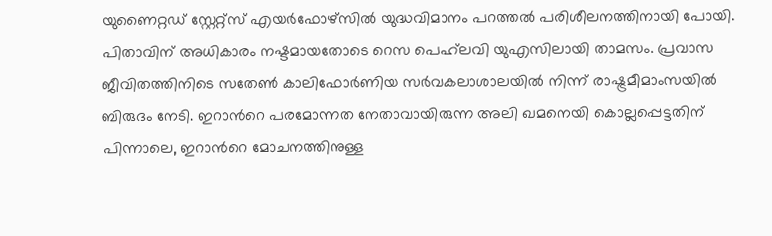യുണൈറ്റഡ് സ്റ്റേറ്റ്സ് എയർഫോഴ്സിൽ യുദ്ധവിമാനം പറത്തൽ പരിശീലനത്തിനായി പോയി. പിതാവിന് അധികാരം നഷ്ടമായതോടെ റെസ പെഹ്‍ലവി യുഎസിലായി താമസം. പ്രവാസ ജീവിതത്തിനിടെ സതേൺ കാലിഫോർണിയ സർവകലാശാലയിൽ നിന്ന് രാഷ്ട്രമീമാംസയിൽ ബിരുദം നേടി. ഇറാന്‍റെ പരമോന്നത നേതാവായിരുന്ന അലി ഖമനെയി കൊല്ലപ്പെട്ടതിന് പിന്നാലെ, ഇറാന്‍റെ മോചനത്തിനുള്ള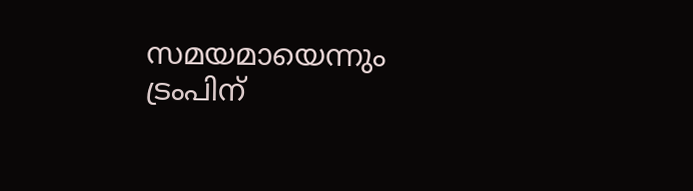സമയമായെന്നും ട്രംപിന്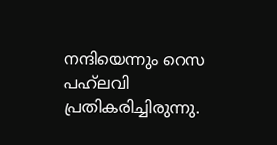നന്ദിയെന്നും റെസ പഹ്‌ലവി പ്രതികരിച്ചിരുന്നു.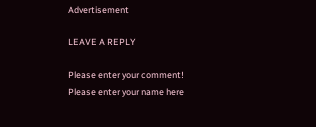Advertisement

LEAVE A REPLY

Please enter your comment!
Please enter your name here